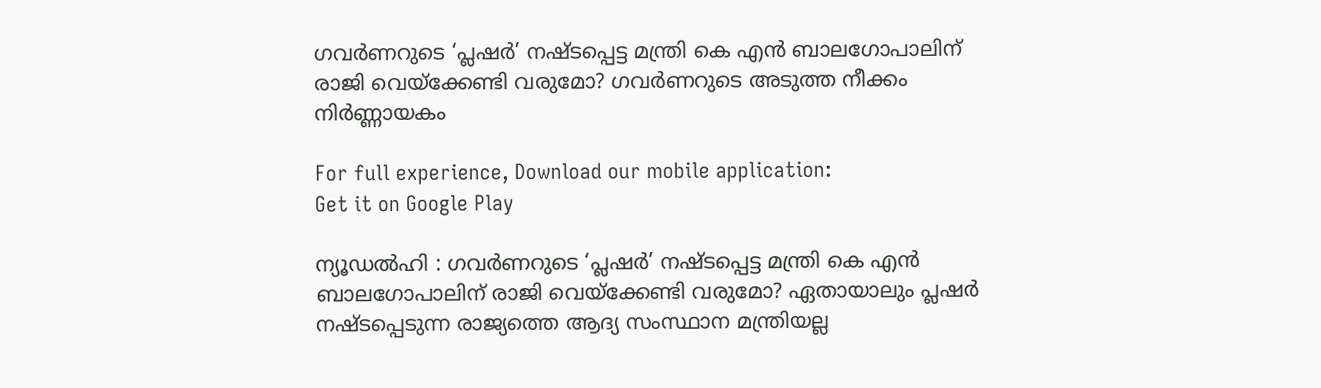ഗവര്‍ണറുടെ ‘പ്ലഷര്‍’ നഷ്ടപ്പെട്ട മന്ത്രി കെ എന്‍ ബാലഗോപാലിന് രാജി വെയ്‌ക്കേണ്ടി വരുമോ? ഗവര്‍ണറുടെ അടുത്ത നീക്കം നിര്‍ണ്ണായകം

For full experience, Download our mobile application:
Get it on Google Play

ന്യൂഡല്‍ഹി : ഗവര്‍ണറുടെ ‘പ്ലഷര്‍’ നഷ്ടപ്പെട്ട മന്ത്രി കെ എന്‍ ബാലഗോപാലിന് രാജി വെയ്‌ക്കേണ്ടി വരുമോ? ഏതായാലും പ്ലഷര്‍ നഷ്ടപ്പെടുന്ന രാജ്യത്തെ ആദ്യ സംസ്ഥാന മന്ത്രിയല്ല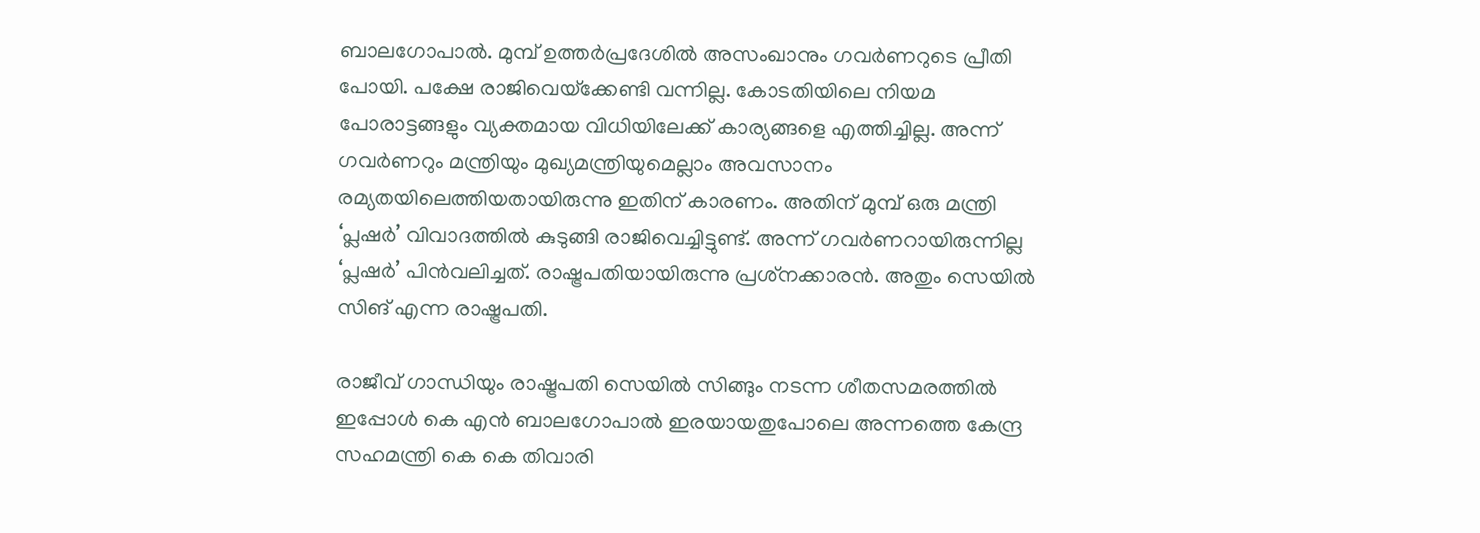ബാലഗോപാല്‍. മുമ്പ് ഉത്തര്‍പ്രദേശില്‍ അസംഖാനും ഗവര്‍ണറുടെ പ്രീതി പോയി. പക്ഷേ രാജിവെയ്‌ക്കേണ്ടി വന്നില്ല. കോടതിയിലെ നിയമ പോരാട്ടങ്ങളും വ്യക്തമായ വിധിയിലേക്ക് കാര്യങ്ങളെ എത്തിച്ചില്ല. അന്ന് ഗവര്‍ണറും മന്ത്രിയും മുഖ്യമന്ത്രിയുമെല്ലാം അവസാനം രമ്യതയിലെത്തിയതായിരുന്നു ഇതിന് കാരണം. അതിന് മുമ്പ് ഒരു മന്ത്രി ‘പ്ലഷര്‍’ വിവാദത്തില്‍ കുടുങ്ങി രാജിവെച്ചിട്ടുണ്ട്. അന്ന് ഗവര്‍ണറായിരുന്നില്ല ‘പ്ലഷര്‍’ പിന്‍വലിച്ചത്. രാഷ്ട്രപതിയായിരുന്നു പ്രശ്‌നക്കാരന്‍. അതും സെയില്‍ സിങ് എന്ന രാഷ്ട്രപതി.

രാജീവ് ഗാന്ധിയും രാഷ്ട്രപതി സെയില്‍ സിങ്ങും നടന്ന ശീതസമരത്തില്‍ ഇപ്പോള്‍ കെ എന്‍ ബാലഗോപാല്‍ ഇരയായതുപോലെ അന്നത്തെ കേന്ദ്ര സഹമന്ത്രി കെ കെ തിവാരി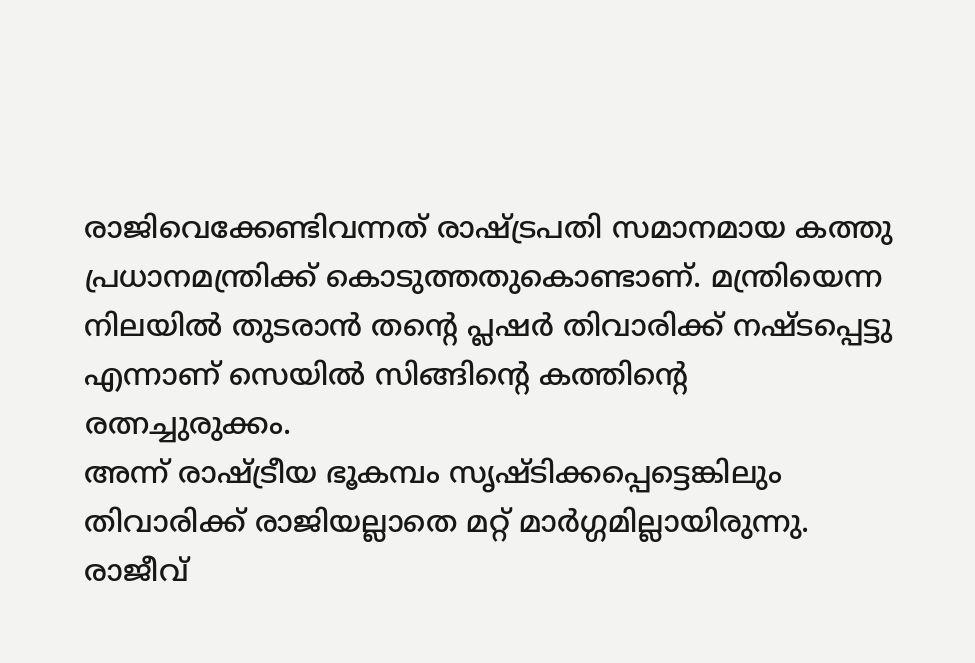രാജിവെക്കേണ്ടിവന്നത് രാഷ്ട്രപതി സമാനമായ കത്തു പ്രധാനമന്ത്രിക്ക് കൊടുത്തതുകൊണ്ടാണ്. മന്ത്രിയെന്ന നിലയില്‍ തുടരാന്‍ തന്‍റെ പ്ലഷര്‍ തിവാരിക്ക് നഷ്ടപ്പെട്ടു എന്നാണ് സെയില്‍ സിങ്ങിന്‍റെ കത്തിന്‍റെ രത്നച്ചുരുക്കം.
അന്ന് രാഷ്ട്രീയ ഭൂകമ്പം സൃഷ്ടിക്കപ്പെട്ടെങ്കിലും തിവാരിക്ക് രാജിയല്ലാതെ മറ്റ് മാര്‍ഗ്ഗമില്ലായിരുന്നു. രാജീവ്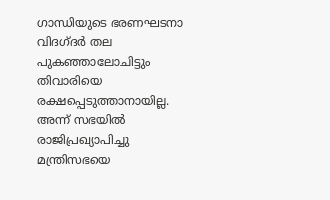ഗാന്ധിയുടെ ഭരണഘടനാ വിദഗ്ദര്‍ തല പുകഞ്ഞാലോചിട്ടും തിവാരിയെ രക്ഷപ്പെടുത്താനായില്ല. അന്ന് സഭയില്‍ രാജിപ്രഖ്യാപിച്ചു മന്ത്രിസഭയെ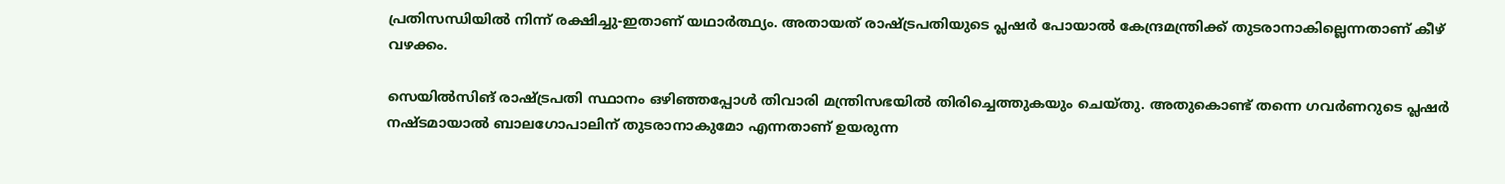പ്രതിസന്ധിയില്‍ നിന്ന് രക്ഷിച്ചു-ഇതാണ് യഥാര്‍ത്ഥ്യം. അതായത് രാഷ്ട്രപതിയുടെ പ്ലഷര്‍ പോയാല്‍ കേന്ദ്രമന്ത്രിക്ക് തുടരാനാകില്ലെന്നതാണ് കീഴ് വഴക്കം.

സെയില്‍സിങ് രാഷ്ട്രപതി സ്ഥാനം ഒഴിഞ്ഞപ്പോള്‍ തിവാരി മന്ത്രിസഭയില്‍ തിരിച്ചെത്തുകയും ചെയ്തു. അതുകൊണ്ട് തന്നെ ഗവര്‍ണറുടെ പ്ലഷര്‍ നഷ്ടമായാല്‍ ബാലഗോപാലിന് തുടരാനാകുമോ എന്നതാണ് ഉയരുന്ന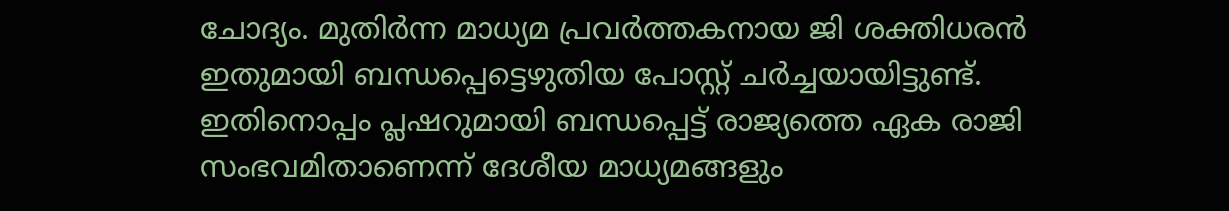ചോദ്യം. മുതിര്‍ന്ന മാധ്യമ പ്രവര്‍ത്തകനായ ജി ശക്തിധരന്‍ ഇതുമായി ബന്ധപ്പെട്ടെഴുതിയ പോസ്റ്റ് ചര്‍ച്ചയായിട്ടുണ്ട്. ഇതിനൊപ്പം പ്ലഷറുമായി ബന്ധപ്പെട്ട് രാജ്യത്തെ ഏക രാജി സംഭവമിതാണെന്ന് ദേശീയ മാധ്യമങ്ങളും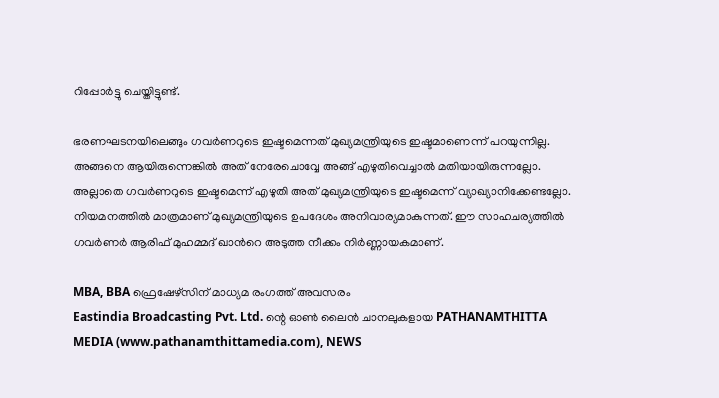റിപ്പോര്‍ട്ടു ചെയ്തിട്ടുണ്ട്.

ഭരണഘടനയിലെങ്ങും ഗവര്‍ണറുടെ ഇഷ്ടമെന്നത് മുഖ്യമന്ത്രിയുടെ ഇഷ്ടമാണെന്ന് പറയുന്നില്ല. അങ്ങനെ ആയിരുന്നെങ്കില്‍ അത് നേരേചൊവ്വേ അങ്ങ് എഴുതിവെച്ചാല്‍ മതിയായിരുന്നല്ലോ. അല്ലാതെ ഗവര്‍ണറുടെ ഇഷ്ടമെന്ന് എഴുതി അത് മുഖ്യമന്ത്രിയുടെ ഇഷ്ടമെന്ന് വ്യാഖ്യാനിക്കേണ്ടല്ലോ. നിയമനത്തില്‍ മാത്രമാണ് മുഖ്യമന്ത്രിയുടെ ഉപദേശം അനിവാര്യമാകുന്നത്. ഈ സാഹചര്യത്തില്‍ ഗവര്‍ണര്‍ ആരിഫ് മുഹമ്മദ് ഖാന്‍റെ അടുത്ത നീക്കം നിര്‍ണ്ണായകമാണ്.

MBA, BBA ഫ്രെഷേഴ്സിന് മാധ്യമ രംഗത്ത് അവസരം
Eastindia Broadcasting Pvt. Ltd. ന്റെ ഓണ്‍ ലൈന്‍ ചാനലുകളായ PATHANAMTHITTA MEDIA (www.pathanamthittamedia.com), NEWS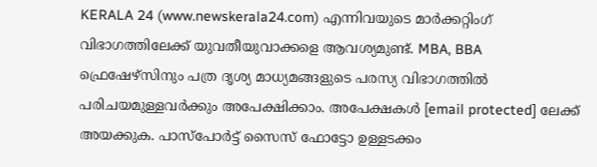KERALA 24 (www.newskerala24.com) എന്നിവയുടെ മാര്‍ക്കറ്റിംഗ് വിഭാഗത്തിലേക്ക് യുവതീയുവാക്കളെ ആവശ്യമുണ്ട്. MBA, BBA ഫ്രെഷേഴ്സിനും പത്ര ദൃശ്യ മാധ്യമങ്ങളുടെ പരസ്യ വിഭാഗത്തില്‍ പരിചയമുള്ളവര്‍ക്കും അപേക്ഷിക്കാം. അപേക്ഷകള്‍ [email protected] ലേക്ക് അയക്കുക. പാസ്പോര്‍ട്ട്‌ സൈസ് ഫോട്ടോ ഉള്ളടക്കം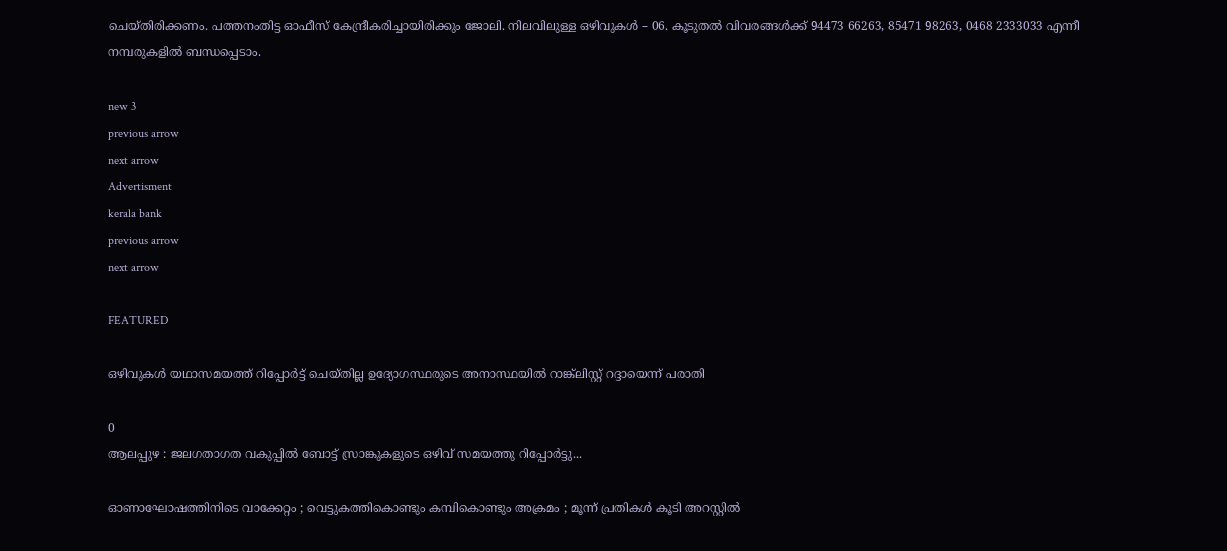ചെയ്തിരിക്കണം. പത്തനംതിട്ട ഓഫീസ് കേന്ദ്രീകരിച്ചായിരിക്കും ജോലി. നിലവിലുള്ള ഒഴിവുകള്‍ – 06. കൂടുതല്‍ വിവരങ്ങള്‍ക്ക് 94473 66263, 85471 98263, 0468 2333033 എന്നീ നമ്പരുകളില്‍ ബന്ധപ്പെടാം.

new 3
previous arrow
next arrow
Advertisment
kerala bank
previous arrow
next arrow

FEATURED

ഒഴിവുകൾ യഥാസമയത്ത് റിപ്പോർട്ട് ചെയ്തില്ല ഉദ്യോഗസ്ഥരുടെ അനാസ്ഥയിൽ റാങ്ക്‌ലിസ്റ്റ് റദ്ദായെന്ന് പരാതി

0
ആലപ്പുഴ : ജലഗതാഗത വകുപ്പിൽ ബോട്ട് സ്രാങ്കുകളുടെ ഒഴിവ് സമയത്തു റിപ്പോർട്ടു...

ഓണാഘോഷത്തിനിടെ വാക്കേറ്റം ; വെട്ടുകത്തികൊണ്ടും കമ്പികൊണ്ടും അക്രമം ; മൂന്ന് പ്രതികൾ കൂടി അറസ്റ്റിൽ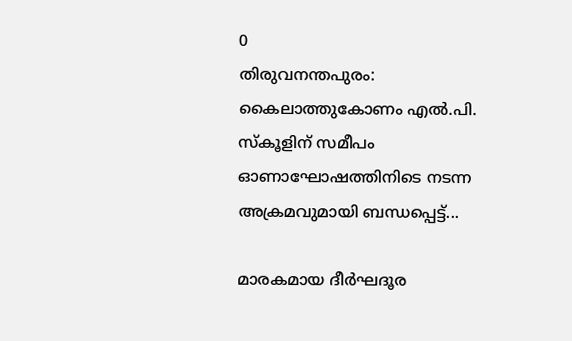0
തിരുവനന്തപുരം: കൈലാത്തുകോണം എൽ.പി. സ്കൂളിന് സമീപം ഓണാഘോഷത്തിനിടെ നടന്ന അക്രമവുമായി ബന്ധപ്പെട്ട്...

മാരകമായ ദീർഘദൂര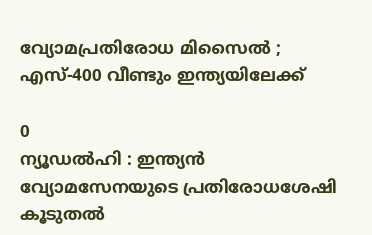വ്യോമപ്രതിരോധ മിസൈൽ ; എസ്-400 വീണ്ടും ഇന്ത്യയിലേക്ക്

0
ന്യൂഡൽഹി : ഇന്ത്യൻ വ്യോമസേനയുടെ പ്രതിരോധശേഷി കൂടുതൽ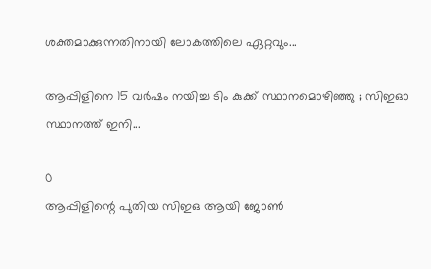ശക്തമാക്കുന്നതിനായി ലോകത്തിലെ ഏറ്റവും...

ആപ്പിളിനെ 15 വർഷം നയിച്ച ടിം കുക്ക് സ്ഥാനമൊഴിഞ്ഞു ; സിഇഓ സ്ഥാനത്ത് ഇനി...

0
ആപ്പിളിന്റെ പുതിയ സിഇഒ ആയി ജോൺ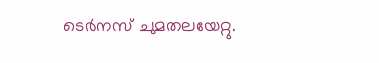ടെർനസ് ചുമതലയേറ്റു.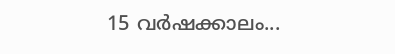15 വർഷക്കാലം...